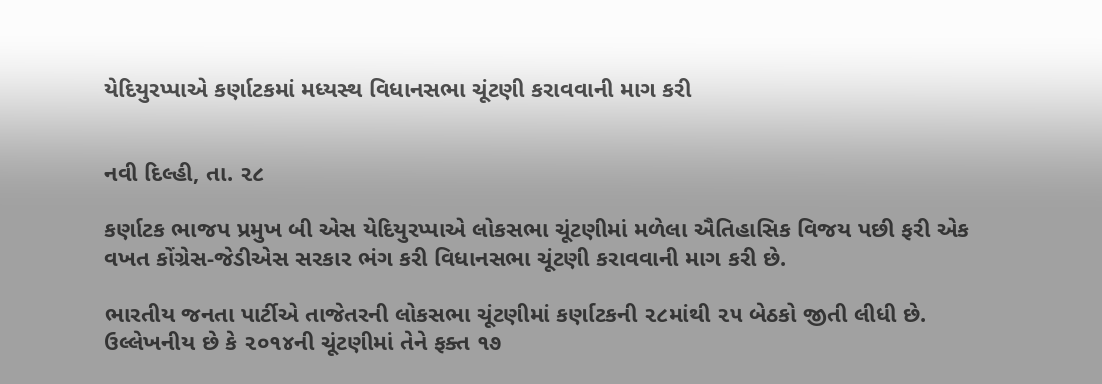યેદિયુરપ્પાએ કર્ણાટકમાં મધ્યસ્થ વિધાનસભા ચૂંટણી કરાવવાની માગ કરી


નવી દિલ્હી, તા. ૨૮

કર્ણાટક ભાજપ પ્રમુખ બી એસ યેદિયુરપ્પાએ લોકસભા ચૂંટણીમાં મળેલા ઐતિહાસિક વિજય પછી ફરી એક વખત કોંગ્રેસ-જેડીએસ સરકાર ભંગ કરી વિધાનસભા ચૂંટણી કરાવવાની માગ કરી છે.

ભારતીય જનતા પાર્ટીએ તાજેતરની લોકસભા ચૂંટણીમાં કર્ણાટકની ૨૮માંથી ૨૫ બેઠકો જીતી લીધી છે. ઉલ્લેખનીય છે કે ૨૦૧૪ની ચૂંટણીમાં તેને ફક્ત ૧૭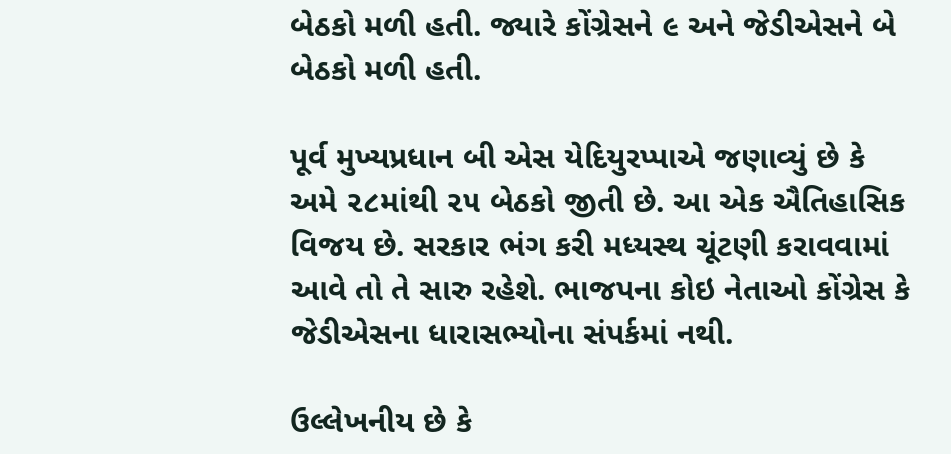બેઠકો મળી હતી. જ્યારે કોંગ્રેસને ૯ અને જેડીએસને બે બેઠકો મળી હતી.

પૂર્વ મુખ્યપ્રધાન બી એસ યેદિયુરપ્પાએ જણાવ્યું છે કે અમે ૨૮માંથી ૨૫ બેઠકો જીતી છે. આ એક ઐતિહાસિક વિજય છે. સરકાર ભંગ કરી મધ્યસ્થ ચૂંટણી કરાવવામાં આવે તો તે સારુ રહેશે. ભાજપના કોઇ નેતાઓ કોંગ્રેસ કે જેડીએસના ધારાસભ્યોના સંપર્કમાં નથી.

ઉલ્લેખનીય છે કે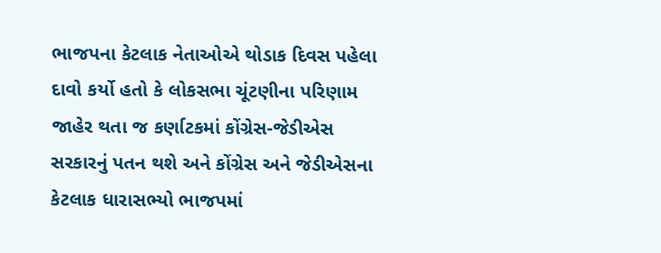ભાજપના કેટલાક નેતાઓએ થોડાક દિવસ પહેલા દાવો કર્યો હતો કે લોકસભા ચૂંટણીના પરિણામ જાહેર થતા જ કર્ણાટકમાં કોંગ્રેસ-જેડીએસ સરકારનું પતન થશે અને કોંગ્રેસ અને જેડીએસના કેટલાક ધારાસભ્યો ભાજપમાં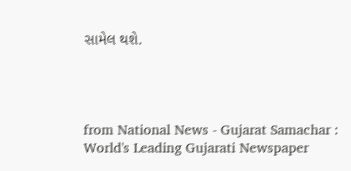સામેલ થશે.




from National News - Gujarat Samachar : World's Leading Gujarati Newspaper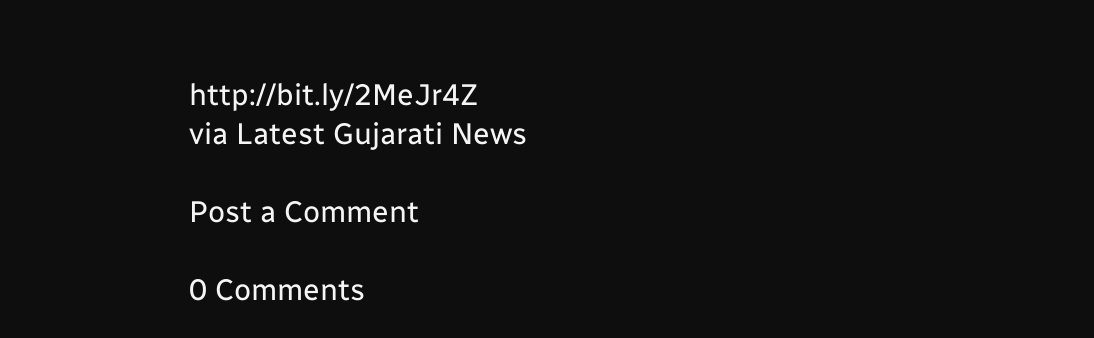http://bit.ly/2MeJr4Z
via Latest Gujarati News

Post a Comment

0 Comments